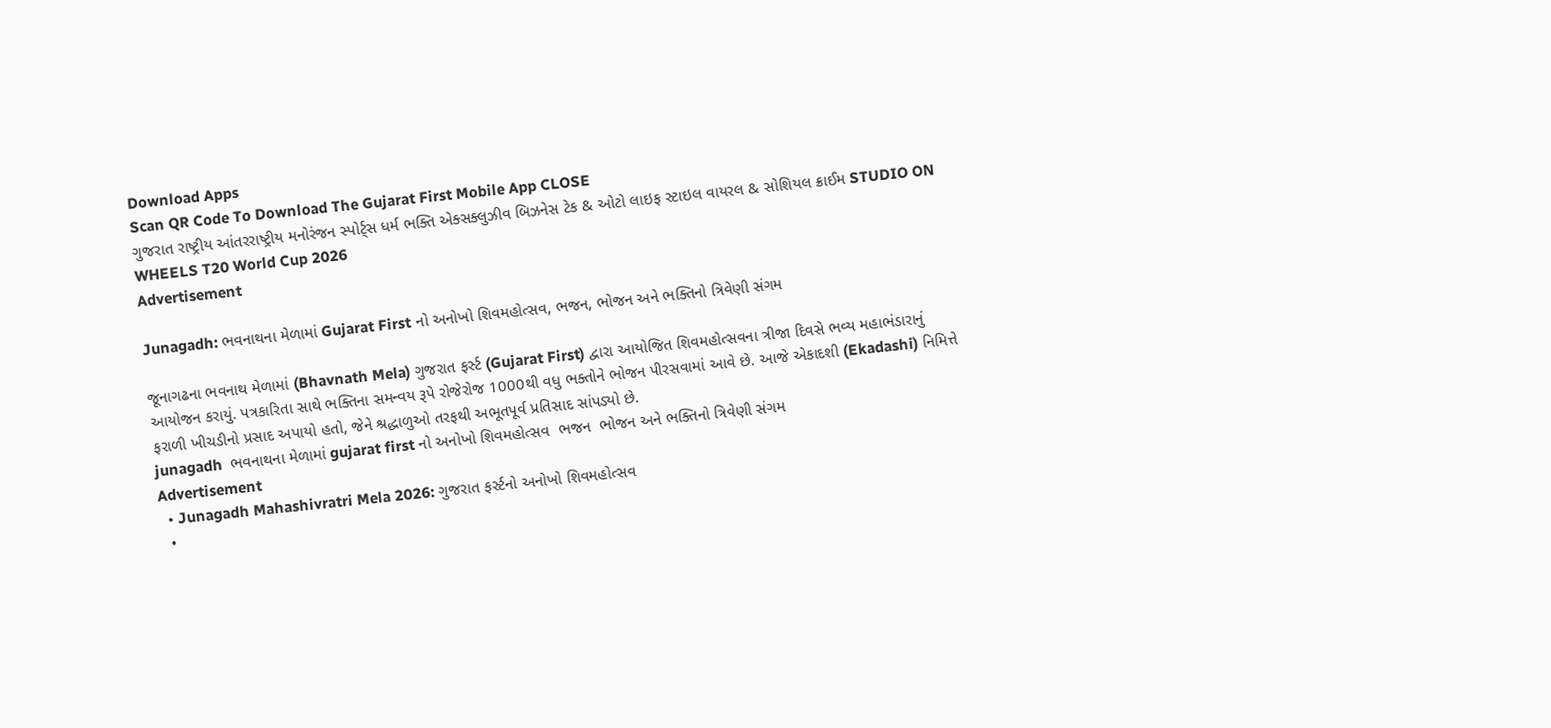Download Apps
Scan QR Code To Download The Gujarat First Mobile App CLOSE
ગુજરાત રાષ્ટ્રીય આંતરરાષ્ટ્રીય મનોરંજન સ્પોર્ટ્સ ધર્મ ભક્તિ એક્સક્લુઝીવ બિઝનેસ ટેક & ઓટો લાઇફ સ્ટાઇલ વાયરલ & સોશિયલ ક્રાઈમ STUDIO ON WHEELS T20 World Cup 2026
Advertisement

Junagadh: ભવનાથના મેળામાં Gujarat First નો અનોખો શિવમહોત્સવ, ભજન, ભોજન અને ભક્તિનો ત્રિવેણી સંગમ

જૂનાગઢના ભવનાથ મેળામાં (Bhavnath Mela) ગુજરાત ફર્સ્ટ (Gujarat First) દ્વારા આયોજિત શિવમહોત્સવના ત્રીજા દિવસે ભવ્ય મહાભંડારાનું આયોજન કરાયું. પત્રકારિતા સાથે ભક્તિના સમન્વય રૂપે રોજેરોજ 1000થી વધુ ભક્તોને ભોજન પીરસવામાં આવે છે. આજે એકાદશી (Ekadashi) નિમિત્તે ફરાળી ખીચડીનો પ્રસાદ અપાયો હતો, જેને શ્રદ્ધાળુઓ તરફથી અભૂતપૂર્વ પ્રતિસાદ સાંપડ્યો છે.
junagadh  ભવનાથના મેળામાં gujarat first નો અનોખો શિવમહોત્સવ  ભજન  ભોજન અને ભક્તિનો ત્રિવેણી સંગમ
Advertisement
  • Junagadh Mahashivratri Mela 2026: ગુજરાત ફર્સ્ટનો અનોખો શિવમહોત્સવ
  •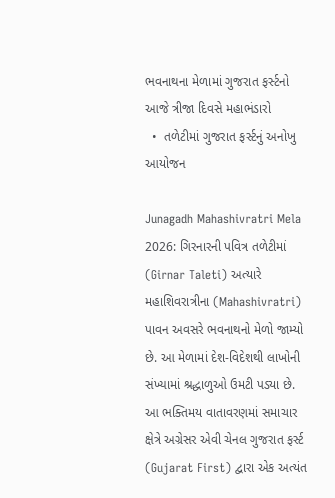ભવનાથના મેળામાં ગુજરાત ફર્સ્ટનો આજે ત્રીજા દિવસે મહાભંડારો
  •  તળેટીમાં ગુજરાત ફર્સ્ટનું અનોખુ આયોજન

Junagadh Mahashivratri Mela 2026: ગિરનારની પવિત્ર તળેટીમાં (Girnar Taleti) અત્યારે મહાશિવરાત્રીના (Mahashivratri) પાવન અવસરે ભવનાથનો મેળો જામ્યો છે. આ મેળામાં દેશ-વિદેશથી લાખોની સંખ્યામાં શ્રદ્ધાળુઓ ઉમટી પડ્યા છે. આ ભક્તિમય વાતાવરણમાં સમાચાર ક્ષેત્રે અગ્રેસર એવી ચેનલ ગુજરાત ફર્સ્ટ (Gujarat First) દ્વારા એક અત્યંત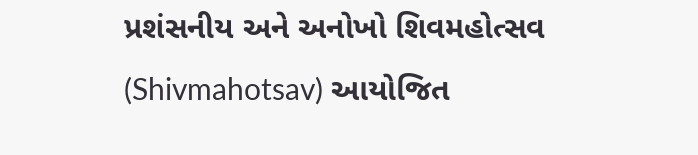પ્રશંસનીય અને અનોખો શિવમહોત્સવ (Shivmahotsav) આયોજિત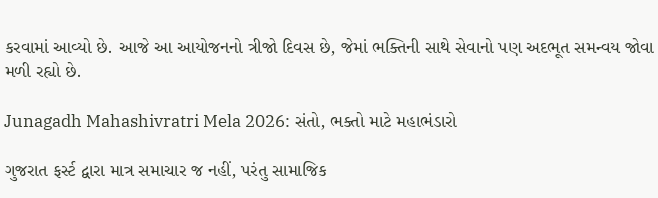કરવામાં આવ્યો છે. આજે આ આયોજનનો ત્રીજો દિવસ છે, જેમાં ભક્તિની સાથે સેવાનો પણ અદભૂત સમન્વય જોવા મળી રહ્યો છે.

Junagadh Mahashivratri Mela 2026: સંતો, ભક્તો માટે મહાભંડારો

ગુજરાત ફર્સ્ટ દ્વારા માત્ર સમાચાર જ નહીં, પરંતુ સામાજિક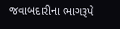જવાબદારીના ભાગરૂપે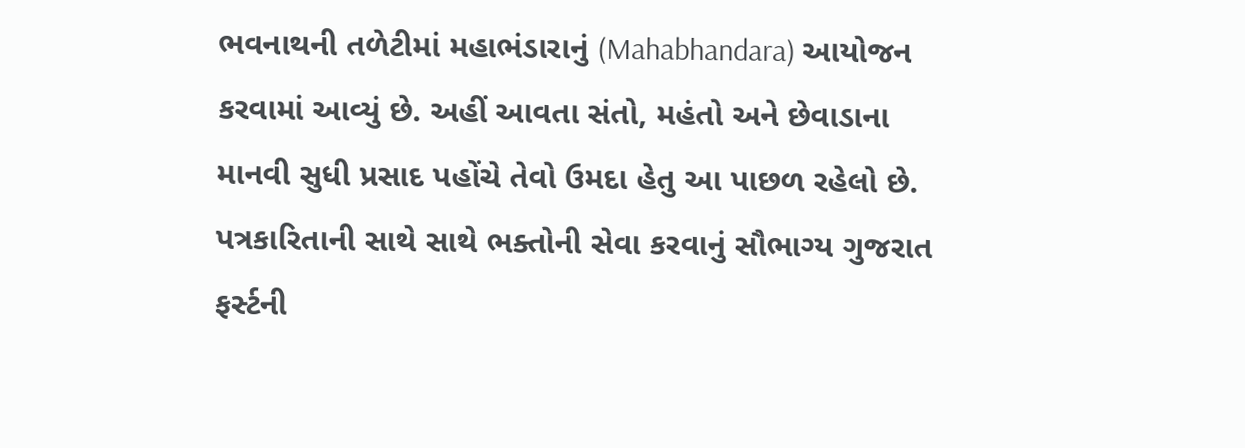ભવનાથની તળેટીમાં મહાભંડારાનું (Mahabhandara) આયોજન કરવામાં આવ્યું છે. અહીં આવતા સંતો, મહંતો અને છેવાડાના માનવી સુધી પ્રસાદ પહોંચે તેવો ઉમદા હેતુ આ પાછળ રહેલો છે. પત્રકારિતાની સાથે સાથે ભક્તોની સેવા કરવાનું સૌભાગ્ય ગુજરાત ફર્સ્ટની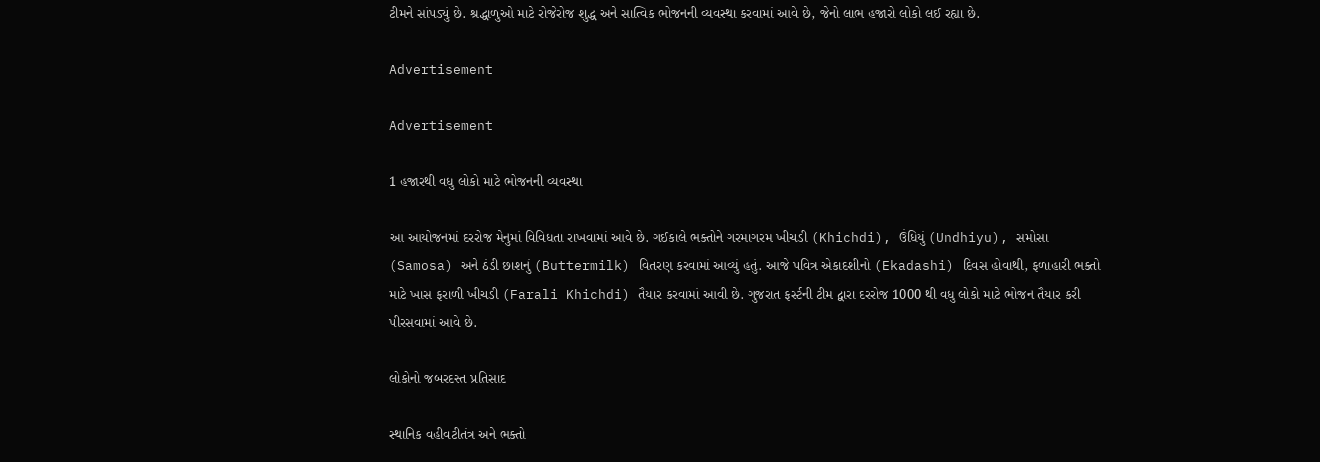ટીમને સાંપડ્યું છે. શ્રદ્ધાળુઓ માટે રોજેરોજ શુદ્ધ અને સાત્વિક ભોજનની વ્યવસ્થા કરવામાં આવે છે, જેનો લાભ હજારો લોકો લઈ રહ્યા છે.

Advertisement

Advertisement

1 હજારથી વધુ લોકો માટે ભોજનની વ્યવસ્થા

આ આયોજનમાં દરરોજ મેનુમાં વિવિધતા રાખવામાં આવે છે. ગઈકાલે ભક્તોને ગરમાગરમ ખીચડી (Khichdi), ઉંધિયું (Undhiyu), સમોસા (Samosa) અને ઠંડી છાશનું (Buttermilk) વિતરણ કરવામાં આવ્યું હતું. આજે પવિત્ર એકાદશીનો (Ekadashi) દિવસ હોવાથી, ફળાહારી ભક્તો માટે ખાસ ફરાળી ખીચડી (Farali Khichdi) તૈયાર કરવામાં આવી છે. ગુજરાત ફર્સ્ટની ટીમ દ્વારા દરરોજ 1000 થી વધુ લોકો માટે ભોજન તૈયાર કરી પીરસવામાં આવે છે.

લોકોનો જબરદસ્ત પ્રતિસાદ

સ્થાનિક વહીવટીતંત્ર અને ભક્તો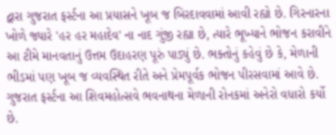દ્વારા ગુજરાત ફર્સ્ટના આ પ્રયાસને ખૂબ જ બિરદાવવામાં આવી રહ્યો છે. ગિરનારના ખોળે જ્યારે 'હર હર મહાદેવ' ના નાદ ગુંજી રહ્યા છે, ત્યારે ભૂખ્યાને ભોજન કરાવીને આ ટીમે માનવતાનું ઉત્તમ ઉદાહરણ પૂરું પાડ્યું છે. ભક્તોનું કહેવું છે કે, મેળાની ભીડમાં પણ ખૂબ જ વ્યવસ્થિત રીતે અને પ્રેમપૂર્વક ભોજન પીરસવામાં આવે છે. ગુજરાત ફર્સ્ટના આ શિવમહોત્સવે ભવનાથના મેળાની રોનકમાં અનેરો વધારો કર્યો છે.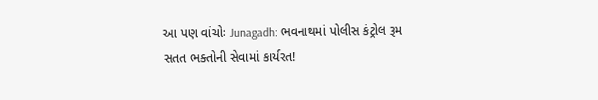આ પણ વાંચોઃ Junagadh: ભવનાથમાં પોલીસ કંટ્રોલ રૂમ સતત ભક્તોની સેવામાં કાર્યરત!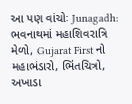આ પણ વાંચોઃ Junagadh: ભવનાથમાં મહાશિવરાત્રિ મેળો, Gujarat First નો મહાભંડારો, ભિંતચિત્રો, અખાડા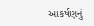આકર્ષણનું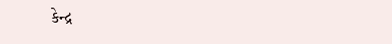કેન્દ્ર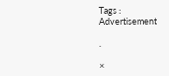Tags :
Advertisement

.

×